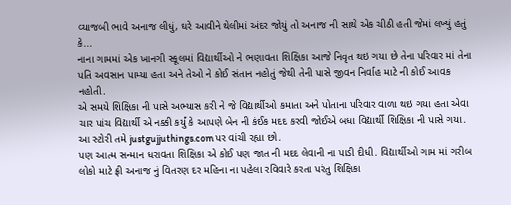વ્યાજબી ભાવે અનાજ લીધું, ઘરે આવીને થેલીમાં અંદર જોયું તો અનાજ ની સાથે એક ચીઠી હતી જેમાં લખ્યું હતું કે...
નાના ગામમાં એક ખાનગી સ્કૂલમાં વિદ્યાર્થીઓ ને ભણાવતા શિક્ષિકા આજે નિવૃત થઇ ગયા છે તેના પરિવાર માં તેના પતિ અવસાન પામ્યા હતા અને તેઓ ને કોઈ સંતાન નહોતું જેથી તેની પાસે જીવન નિર્વાહ માટે ની કોઈ આવક નહોતી.
એ સમયે શિક્ષિકા ની પાસે અભ્યાસ કરી ને જે વિદ્યાર્થીઓ કમાતા અને પોતાના પરિવાર વાળા થઇ ગયા હતા એવા ચાર પાંચ વિદ્યાર્થી એ નક્કી કર્યું કે આપણે બેન ની કંઈક મદદ કરવી જોઈએ બધા વિદ્યાર્થી શિક્ષિકા ની પાસે ગયા. આ સ્ટોરી તમે justgujjuthings.com પર વાંચી રહ્યા છો.
પણ આત્મ સન્માન ધરાવતા શિક્ષિકા એ કોઈ પણ જાત ની મદદ લેવાની ના પાડી દીધી. વિદ્યાર્થીઓ ગામ માં ગરીબ લોકો માટે ફ્રી અનાજ નું વિતરણ દર મહિના ના પહેલા રવિવારે કરતા પરંતુ શિક્ષિકા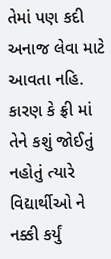તેમાં પણ કદી અનાજ લેવા માટે આવતા નહિ.
કારણ કે ફ્રી માં તેને કશું જોઈતું નહોતું ત્યારે વિદ્યાર્થીઓ ને નક્કી કર્યું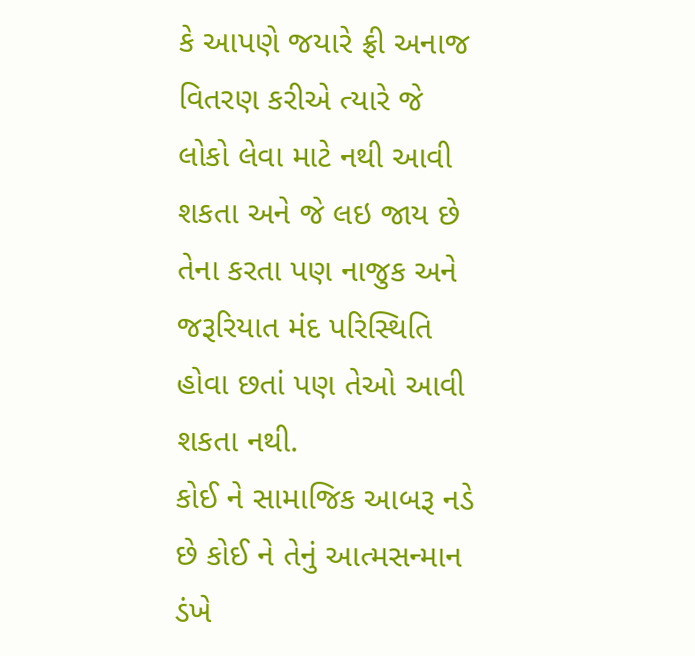કે આપણે જયારે ફ્રી અનાજ વિતરણ કરીએ ત્યારે જે લોકો લેવા માટે નથી આવી શકતા અને જે લઇ જાય છે તેના કરતા પણ નાજુક અને જરૂરિયાત મંદ પરિસ્થિતિ હોવા છતાં પણ તેઓ આવી શકતા નથી.
કોઈ ને સામાજિક આબરૂ નડે છે કોઈ ને તેનું આત્મસન્માન ડંખે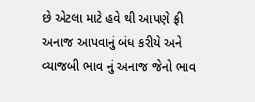છે એટલા માટે હવે થી આપણે ફ્રી અનાજ આપવાનું બંધ કરીયે અને વ્યાજબી ભાવ નું અનાજ જેનો ભાવ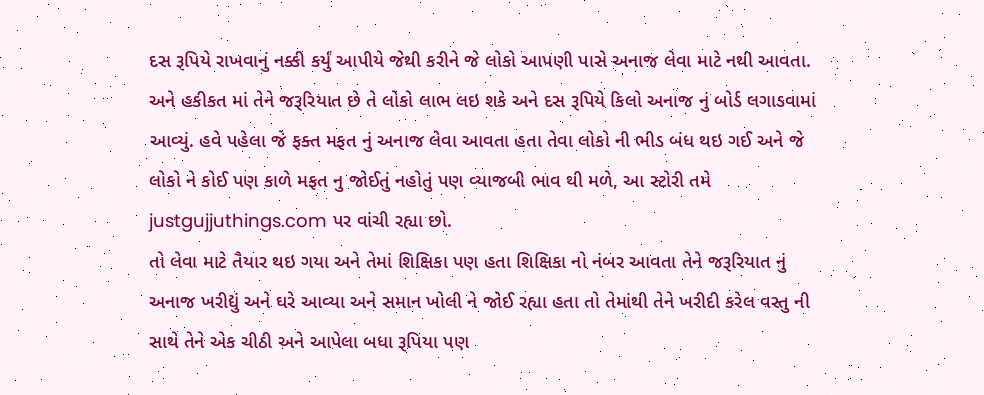દસ રૂપિયે રાખવાનું નક્કી કર્યું આપીયે જેથી કરીને જે લોકો આપણી પાસે અનાજ લેવા માટે નથી આવતા.
અને હકીકત માં તેને જરૂરિયાત છે તે લોકો લાભ લઇ શકે અને દસ રૂપિયે કિલો અનાજ નું બોર્ડ લગાડવામાં આવ્યું. હવે પહેલા જે ફક્ત મફત નું અનાજ લેવા આવતા હતા તેવા લોકો ની ભીડ બંધ થઇ ગઈ અને જે લોકો ને કોઈ પણ કાળે મફત નુ જોઈતું નહોતું પણ વ્યાજબી ભાવ થી મળે, આ સ્ટોરી તમે justgujjuthings.com પર વાંચી રહ્યા છો.
તો લેવા માટે તૈયાર થઇ ગયા અને તેમાં શિક્ષિકા પણ હતા શિક્ષિકા નો નંબર આવતા તેને જરૂરિયાત નું અનાજ ખરીદ્યું અને ઘરે આવ્યા અને સમાન ખોલી ને જોઈ રહ્યા હતા તો તેમાંથી તેને ખરીદી કરેલ વસ્તુ ની સાથે તેને એક ચીઠી અને આપેલા બધા રૂપિયા પણ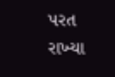પરત રાખ્યા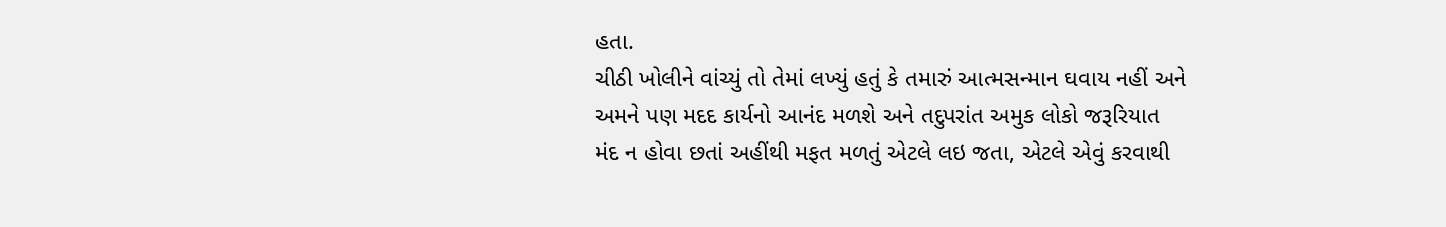હતા.
ચીઠી ખોલીને વાંચ્યું તો તેમાં લખ્યું હતું કે તમારું આત્મસન્માન ઘવાય નહીં અને અમને પણ મદદ કાર્યનો આનંદ મળશે અને તદુપરાંત અમુક લોકો જરૂરિયાત મંદ ન હોવા છતાં અહીંથી મફત મળતું એટલે લઇ જતા, એટલે એવું કરવાથી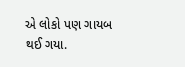એ લોકો પણ ગાયબ થઈ ગયા.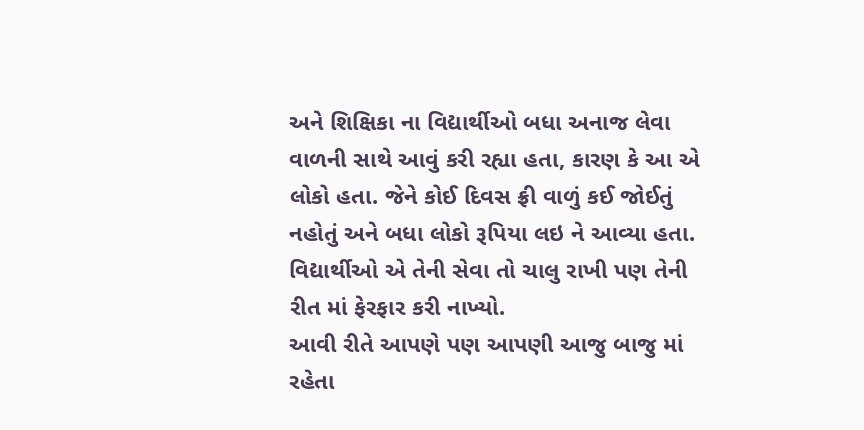અને શિક્ષિકા ના વિદ્યાર્થીઓ બધા અનાજ લેવા વાળની સાથે આવું કરી રહ્યા હતા, કારણ કે આ એ લોકો હતા. જેને કોઈ દિવસ ફ્રી વાળું કઈ જોઈતું નહોતું અને બધા લોકો રૂપિયા લઇ ને આવ્યા હતા. વિદ્યાર્થીઓ એ તેની સેવા તો ચાલુ રાખી પણ તેની રીત માં ફેરફાર કરી નાખ્યો.
આવી રીતે આપણે પણ આપણી આજુ બાજુ માં રહેતા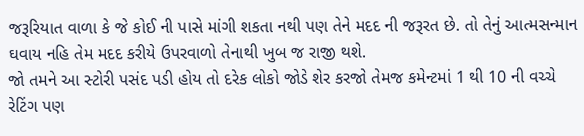જરૂરિયાત વાળા કે જે કોઈ ની પાસે માંગી શકતા નથી પણ તેને મદદ ની જરૂરત છે. તો તેનું આત્મસન્માન ઘવાય નહિ તેમ મદદ કરીયે ઉપરવાળો તેનાથી ખુબ જ રાજી થશે.
જો તમને આ સ્ટોરી પસંદ પડી હોય તો દરેક લોકો જોડે શેર કરજો તેમજ કમેન્ટમાં 1 થી 10 ની વચ્ચે રેટિંગ પણ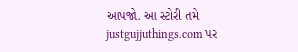આપજો. આ સ્ટોરી તમે justgujjuthings.com પર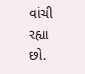વાંચી રહ્યા છો.